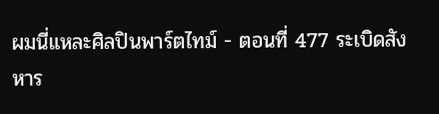ผมนี่แหละศิลปินพาร์ตไทม์ - ตอนที่ 477 ระเบิดสังหาร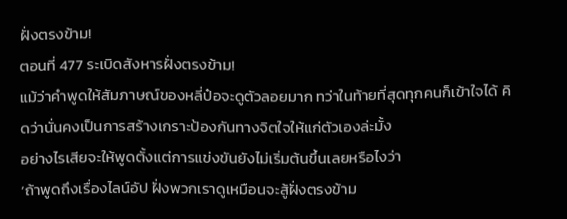ฝั่งตรงข้าม!
ตอนที่ 477 ระเบิดสังหารฝั่งตรงข้าม!
แม้ว่าคำพูดให้สัมภาษณ์ของหลี่ป๋อจะดูตัวลอยมาก ทว่าในท้ายที่สุดทุกคนก็เข้าใจได้ คิดว่านั่นคงเป็นการสร้างเกราะป้องกันทางจิตใจให้แก่ตัวเองล่ะมั้ง
อย่างไรเสียจะให้พูดตั้งแต่การแข่งขันยังไม่เริ่มต้นขึ้นเลยหรือไงว่า
‘ถ้าพูดถึงเรื่องไลน์อัป ฝั่งพวกเราดูเหมือนจะสู้ฝั่งตรงข้าม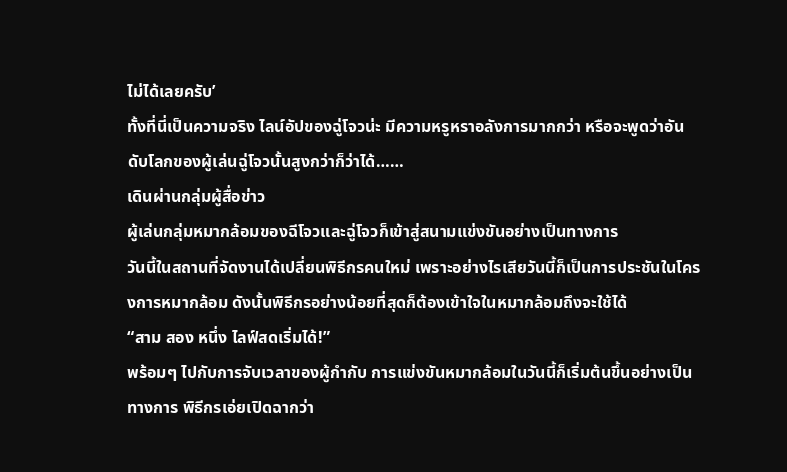ไม่ได้เลยครับ’
ทั้งที่นี่เป็นความจริง ไลน์อัปของฉู่โจวน่ะ มีความหรูหราอลังการมากกว่า หรือจะพูดว่าอันดับโลกของผู้เล่นฉู่โจวนั้นสูงกว่าก็ว่าได้……
เดินผ่านกลุ่มผู้สื่อข่าว
ผู้เล่นกลุ่มหมากล้อมของฉีโจวและฉู่โจวก็เข้าสู่สนามแข่งขันอย่างเป็นทางการ
วันนี้ในสถานที่จัดงานได้เปลี่ยนพิธีกรคนใหม่ เพราะอย่างไรเสียวันนี้ก็เป็นการประชันในโครงการหมากล้อม ดังนั้นพิธีกรอย่างน้อยที่สุดก็ต้องเข้าใจในหมากล้อมถึงจะใช้ได้
“สาม สอง หนึ่ง ไลฟ์สดเริ่มได้!”
พร้อมๆ ไปกับการจับเวลาของผู้กำกับ การแข่งขันหมากล้อมในวันนี้ก็เริ่มต้นขึ้นอย่างเป็นทางการ พิธีกรเอ่ยเปิดฉากว่า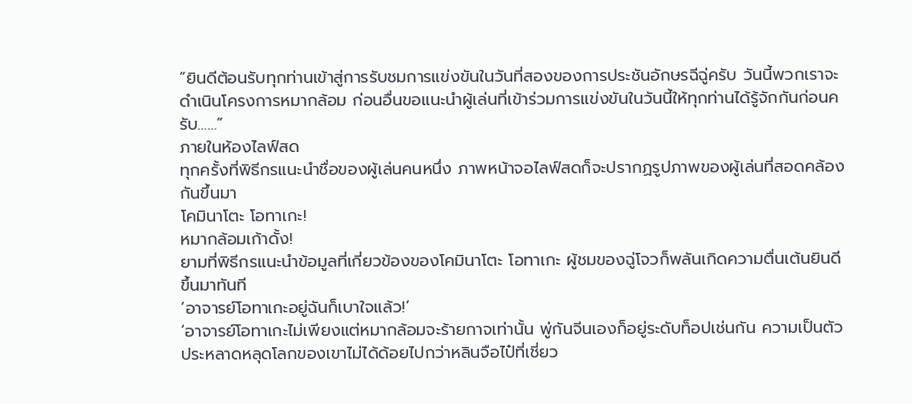“ยินดีต้อนรับทุกท่านเข้าสู่การรับชมการแข่งขันในวันที่สองของการประชันอักษรฉีฉู่ครับ วันนี้พวกเราจะดำเนินโครงการหมากล้อม ก่อนอื่นขอแนะนำผู้เล่นที่เข้าร่วมการแข่งขันในวันนี้ให้ทุกท่านได้รู้จักกันก่อนครับ……”
ภายในห้องไลฟ์สด
ทุกครั้งที่พิธีกรแนะนำชื่อของผู้เล่นคนหนึ่ง ภาพหน้าจอไลฟ์สดก็จะปรากฏรูปภาพของผู้เล่นที่สอดคล้องกันขึ้นมา
โคมินาโตะ โอทาเกะ!
หมากล้อมเก้าดั้ง!
ยามที่พิธีกรแนะนำข้อมูลที่เกี่ยวข้องของโคมินาโตะ โอทาเกะ ผู้ชมของฉู่โจวก็พลันเกิดความตื่นเต้นยินดีขึ้นมาทันที
‘อาจารย์โอทาเกะอยู่ฉันก็เบาใจแล้ว!’
‘อาจารย์โอทาเกะไม่เพียงแต่หมากล้อมจะร้ายกาจเท่านั้น พู่กันจีนเองก็อยู่ระดับท็อปเช่นกัน ความเป็นตัวประหลาดหลุดโลกของเขาไม่ได้ด้อยไปกว่าหลินจือไป๋ที่เชี่ยว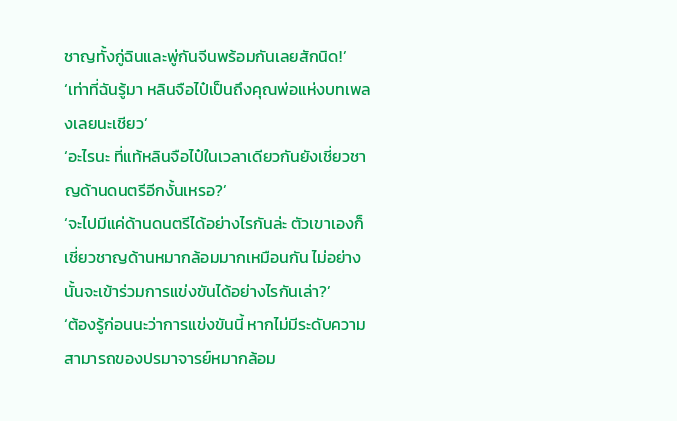ชาญทั้งกู่ฉินและพู่กันจีนพร้อมกันเลยสักนิด!’
‘เท่าที่ฉันรู้มา หลินจือไป๋เป็นถึงคุณพ่อแห่งบทเพลงเลยนะเชียว’
‘อะไรนะ ที่แท้หลินจือไป๋ในเวลาเดียวกันยังเชี่ยวชาญด้านดนตรีอีกงั้นเหรอ?’
‘จะไปมีแค่ด้านดนตรีได้อย่างไรกันล่ะ ตัวเขาเองก็เชี่ยวชาญด้านหมากล้อมมากเหมือนกัน ไม่อย่างนั้นจะเข้าร่วมการแข่งขันได้อย่างไรกันเล่า?’
‘ต้องรู้ก่อนนะว่าการแข่งขันนี้ หากไม่มีระดับความสามารถของปรมาจารย์หมากล้อม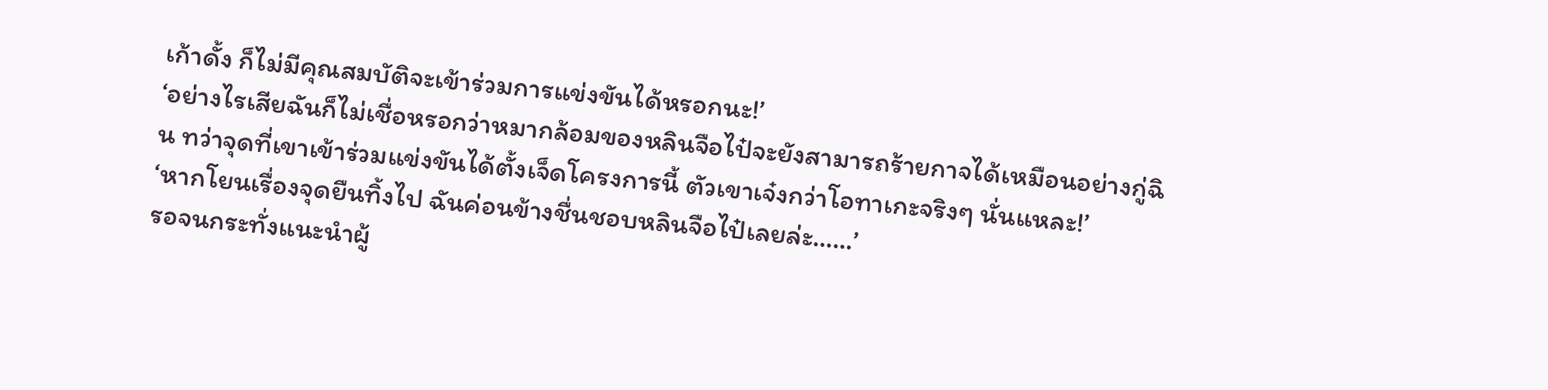เก้าดั้ง ก็ไม่มีคุณสมบัติจะเข้าร่วมการแข่งขันได้หรอกนะ!’
‘อย่างไรเสียฉันก็ไม่เชื่อหรอกว่าหมากล้อมของหลินจือไป๋จะยังสามารถร้ายกาจได้เหมือนอย่างกู่ฉิน ทว่าจุดที่เขาเข้าร่วมแข่งขันได้ตั้งเจ็ดโครงการนี้ ตัวเขาเจ๋งกว่าโอทาเกะจริงๆ นั่นแหละ!’
‘หากโยนเรื่องจุดยืนทิ้งไป ฉันค่อนข้างชื่นชอบหลินจือไป๋เลยล่ะ……’
รอจนกระทั่งแนะนำผู้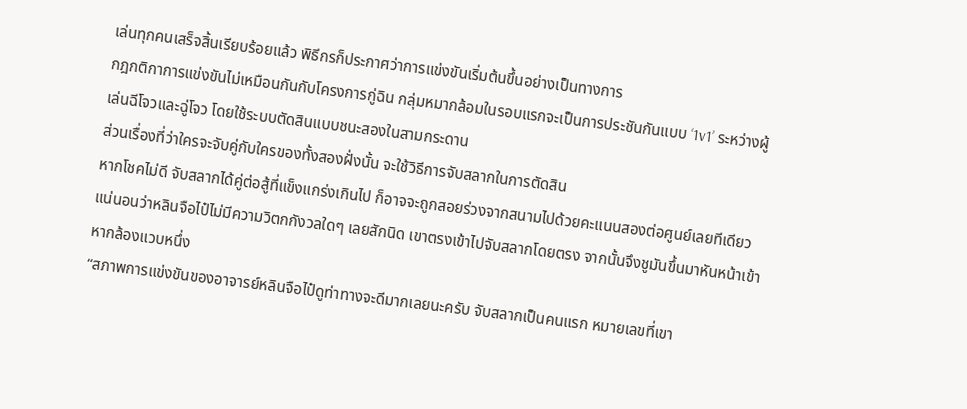เล่นทุกคนเสร็จสิ้นเรียบร้อยแล้ว พิธีกรก็ประกาศว่าการแข่งขันเริ่มต้นขึ้นอย่างเป็นทางการ
กฎกติกาการแข่งขันไม่เหมือนกันกับโครงการกู่ฉิน กลุ่มหมากล้อมในรอบแรกจะเป็นการประชันกันแบบ ‘1v1’ ระหว่างผู้เล่นฉีโจวและฉู่โจว โดยใช้ระบบตัดสินแบบชนะสองในสามกระดาน
ส่วนเรื่องที่ว่าใครจะจับคู่กับใครของทั้งสองฝั่งนั้น จะใช้วิธีการจับสลากในการตัดสิน
หากโชคไม่ดี จับสลากได้คู่ต่อสู้ที่แข็งแกร่งเกินไป ก็อาจจะถูกสอยร่วงจากสนามไปด้วยคะแนนสองต่อศูนย์เลยทีเดียว
แน่นอนว่าหลินจือไป๋ไม่มีความวิตกกังวลใดๆ เลยสักนิด เขาตรงเข้าไปจับสลากโดยตรง จากนั้นจึงชูมันขึ้นมาหันหน้าเข้าหากล้องแวบหนึ่ง
“สภาพการแข่งขันของอาจารย์หลินจือไป๋ดูท่าทางจะดีมากเลยนะครับ จับสลากเป็นคนแรก หมายเลขที่เขา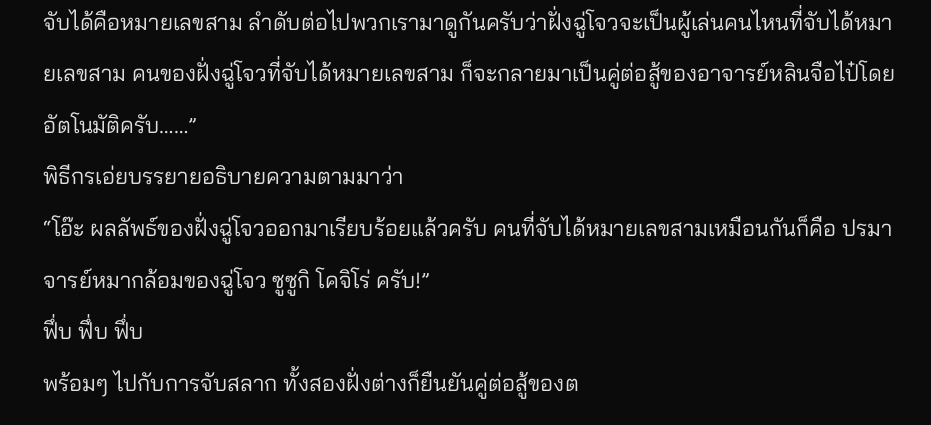จับได้คือหมายเลขสาม ลำดับต่อไปพวกเรามาดูกันครับว่าฝั่งฉู่โจวจะเป็นผู้เล่นคนไหนที่จับได้หมายเลขสาม คนของฝั่งฉู่โจวที่จับได้หมายเลขสาม ก็จะกลายมาเป็นคู่ต่อสู้ของอาจารย์หลินจือไป๋โดยอัตโนมัติครับ……”
พิธีกรเอ่ยบรรยายอธิบายความตามมาว่า
“โอ๊ะ ผลลัพธ์ของฝั่งฉู่โจวออกมาเรียบร้อยแล้วครับ คนที่จับได้หมายเลขสามเหมือนกันก็คือ ปรมาจารย์หมากล้อมของฉู่โจว ซูซูกิ โคจิโร่ ครับ!”
ฟึ่บ ฟึ่บ ฟึ่บ
พร้อมๆ ไปกับการจับสลาก ทั้งสองฝั่งต่างก็ยืนยันคู่ต่อสู้ของต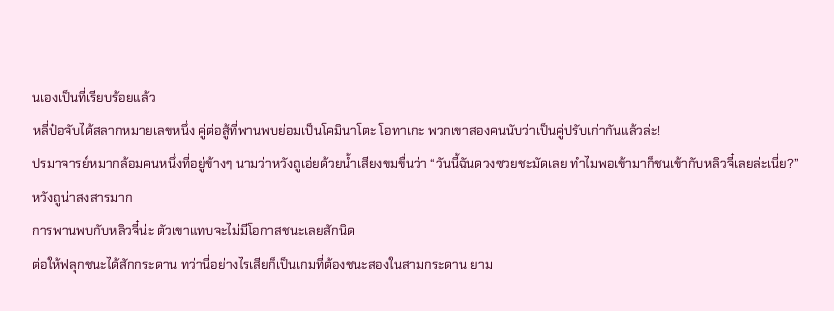นเองเป็นที่เรียบร้อยแล้ว
หลี่ป๋อจับได้สลากหมายเลขหนึ่ง คู่ต่อสู้ที่พานพบย่อมเป็นโคมินาโตะ โอทาเกะ พวกเขาสองคนนับว่าเป็นคู่ปรับเก่ากันแล้วล่ะ!
ปรมาจารย์หมากล้อมคนหนึ่งที่อยู่ข้างๆ นามว่าหวังถูเอ่ยด้วยน้ำเสียงขมขื่นว่า “วันนี้ฉันดวงซวยชะมัดเลย ทำไมพอเข้ามาก็ชนเข้ากับหลิวจี๋เลยล่ะเนี่ย?”
หวังถูน่าสงสารมาก
การพานพบกับหลิวจี๋น่ะ ตัวเขาแทบจะไม่มีโอกาสชนะเลยสักนิด
ต่อให้ฟลุกชนะได้สักกระดาน ทว่านี่อย่างไรเสียก็เป็นเกมที่ต้องชนะสองในสามกระดาน ยาม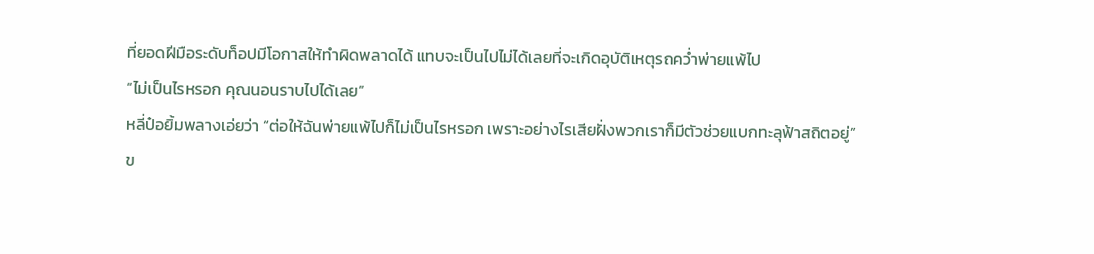ที่ยอดฝีมือระดับท็อปมีโอกาสให้ทำผิดพลาดได้ แทบจะเป็นไปไม่ได้เลยที่จะเกิดอุบัติเหตุรถคว่ำพ่ายแพ้ไป
“ไม่เป็นไรหรอก คุณนอนราบไปได้เลย”
หลี่ป๋อยิ้มพลางเอ่ยว่า “ต่อให้ฉันพ่ายแพ้ไปก็ไม่เป็นไรหรอก เพราะอย่างไรเสียฝั่งพวกเราก็มีตัวช่วยแบกทะลุฟ้าสถิตอยู่”
ข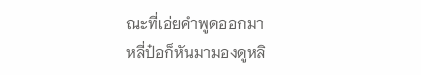ณะที่เอ่ยคำพูดออกมา
หลี่ป๋อก็หันมามองดูหลิ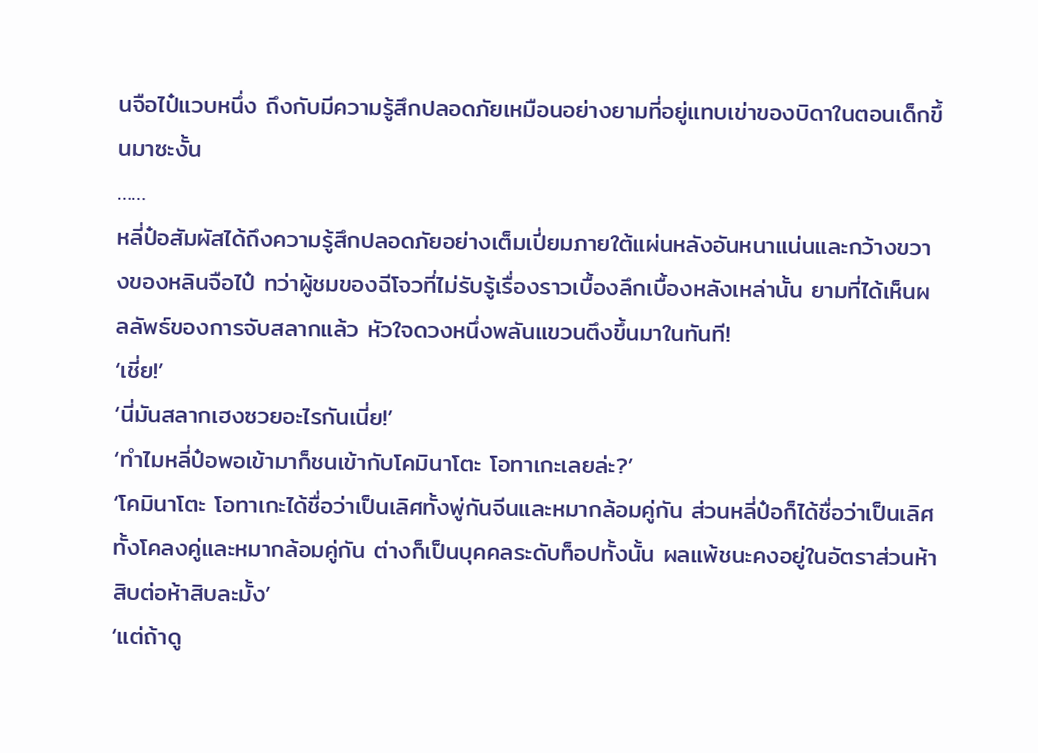นจือไป๋แวบหนึ่ง ถึงกับมีความรู้สึกปลอดภัยเหมือนอย่างยามที่อยู่แทบเข่าของบิดาในตอนเด็กขึ้นมาซะงั้น
……
หลี่ป๋อสัมผัสได้ถึงความรู้สึกปลอดภัยอย่างเต็มเปี่ยมภายใต้แผ่นหลังอันหนาแน่นและกว้างขวางของหลินจือไป๋ ทว่าผู้ชมของฉีโจวที่ไม่รับรู้เรื่องราวเบื้องลึกเบื้องหลังเหล่านั้น ยามที่ได้เห็นผลลัพธ์ของการจับสลากแล้ว หัวใจดวงหนึ่งพลันแขวนตึงขึ้นมาในทันที!
‘เชี่ย!’
‘นี่มันสลากเฮงซวยอะไรกันเนี่ย!’
‘ทำไมหลี่ป๋อพอเข้ามาก็ชนเข้ากับโคมินาโตะ โอทาเกะเลยล่ะ?’
‘โคมินาโตะ โอทาเกะได้ชื่อว่าเป็นเลิศทั้งพู่กันจีนและหมากล้อมคู่กัน ส่วนหลี่ป๋อก็ได้ชื่อว่าเป็นเลิศทั้งโคลงคู่และหมากล้อมคู่กัน ต่างก็เป็นบุคคลระดับท็อปทั้งนั้น ผลแพ้ชนะคงอยู่ในอัตราส่วนห้าสิบต่อห้าสิบละมั้ง’
‘แต่ถ้าดู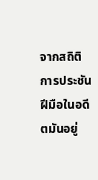จากสถิติการประชันฝีมือในอดีตมันอยู่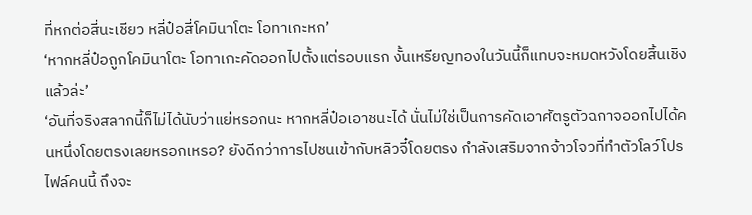ที่หกต่อสี่นะเชียว หลี่ป๋อสี่โคมินาโตะ โอทาเกะหก’
‘หากหลี่ป๋อถูกโคมินาโตะ โอทาเกะคัดออกไปตั้งแต่รอบแรก งั้นเหรียญทองในวันนี้ก็แทบจะหมดหวังโดยสิ้นเชิงแล้วล่ะ’
‘อันที่จริงสลากนี้ก็ไม่ได้นับว่าแย่หรอกนะ หากหลี่ป๋อเอาชนะได้ นั่นไม่ใช่เป็นการคัดเอาศัตรูตัวฉกาจออกไปได้คนหนึ่งโดยตรงเลยหรอกเหรอ? ยังดีกว่าการไปชนเข้ากับหลิวจี๋โดยตรง กำลังเสริมจากจ้าวโจวที่ทำตัวโลว์โปรไฟล์คนนี้ ถึงจะ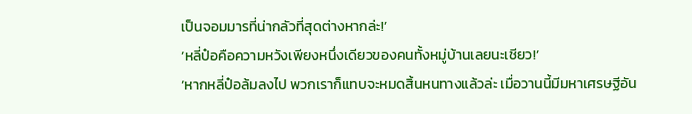เป็นจอมมารที่น่ากลัวที่สุดต่างหากล่ะ!’
‘หลี่ป๋อคือความหวังเพียงหนึ่งเดียวของคนทั้งหมู่บ้านเลยนะเชียว!’
‘หากหลี่ป๋อล้มลงไป พวกเราก็แทบจะหมดสิ้นหนทางแล้วล่ะ เมื่อวานนี้มีมหาเศรษฐีอัน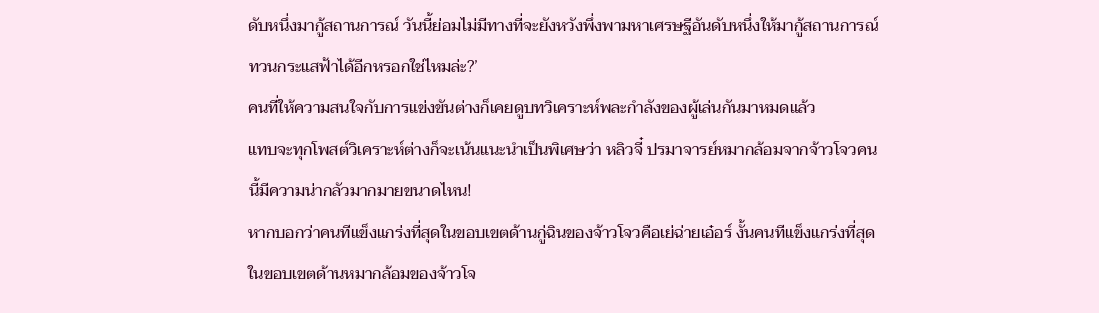ดับหนึ่งมากู้สถานการณ์ วันนี้ย่อมไม่มีทางที่จะยังหวังพึ่งพามหาเศรษฐีอันดับหนึ่งให้มากู้สถานการณ์ทวนกระแสฟ้าได้อีกหรอกใช่ไหมล่ะ?’
คนที่ให้ความสนใจกับการแข่งขันต่างก็เคยดูบทวิเคราะห์พละกำลังของผู้เล่นกันมาหมดแล้ว
แทบจะทุกโพสต์วิเคราะห์ต่างก็จะเน้นแนะนำเป็นพิเศษว่า หลิวจี๋ ปรมาจารย์หมากล้อมจากจ้าวโจวคนนี้มีความน่ากลัวมากมายขนาดไหน!
หากบอกว่าคนทีแข็งแกร่งที่สุดในขอบเขตด้านกู่ฉินของจ้าวโจวคือเย่ฉ่ายเอ๋อร์ งั้นคนทีแข็งแกร่งที่สุดในขอบเขตด้านหมากล้อมของจ้าวโจ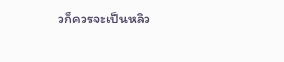วก็ควรจะเป็นหลิว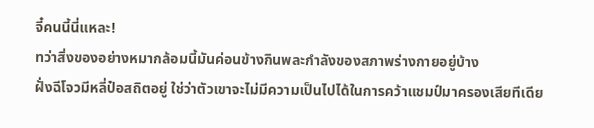จี๋คนนี้นี่แหละ!
ทว่าสิ่งของอย่างหมากล้อมนี้มันค่อนข้างกินพละกำลังของสภาพร่างกายอยู่บ้าง
ฝั่งฉีโจวมีหลี่ป๋อสถิตอยู่ ใช่ว่าตัวเขาจะไม่มีความเป็นไปได้ในการคว้าแชมป์มาครองเสียทีเดีย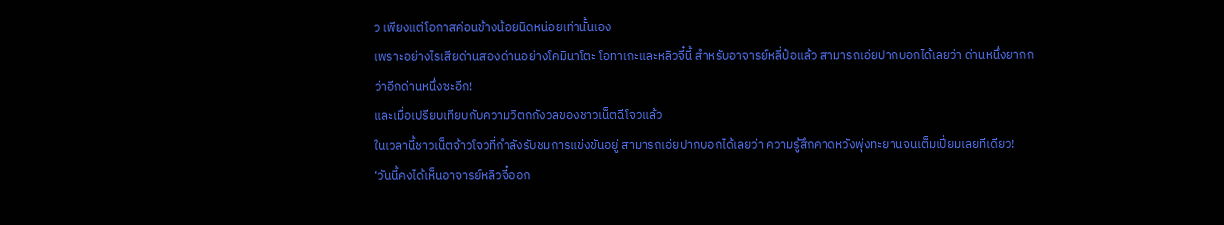ว เพียงแต่โอกาสค่อนข้างน้อยนิดหน่อยเท่านั้นเอง
เพราะอย่างไรเสียด่านสองด่านอย่างโคมินาโตะ โอทาเกะและหลิวจี๋นี้ สำหรับอาจารย์หลี่ป๋อแล้ว สามารถเอ่ยปากบอกได้เลยว่า ด่านหนึ่งยากกว่าอีกด่านหนึ่งซะอีก!
และเมื่อเปรียบเทียบกับความวิตกกังวลของชาวเน็ตฉีโจวแล้ว
ในเวลานี้ชาวเน็ตจ้าวโจวที่กำลังรับชมการแข่งขันอยู่ สามารถเอ่ยปากบอกได้เลยว่า ความรู้สึกคาดหวังพุ่งทะยานจนเต็มเปี่ยมเลยทีเดียว!
‘วันนี้คงได้เห็นอาจารย์หลิวจี๋ออก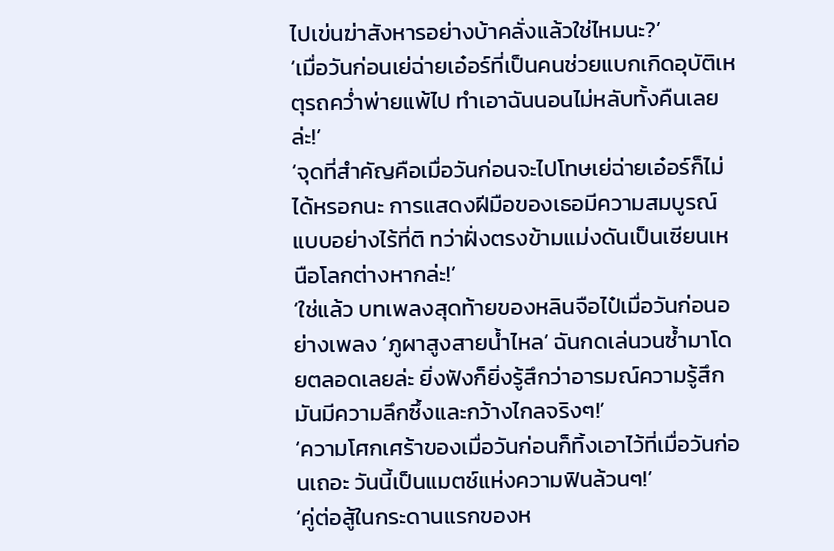ไปเข่นฆ่าสังหารอย่างบ้าคลั่งแล้วใช่ไหมนะ?’
‘เมื่อวันก่อนเย่ฉ่ายเอ๋อร์ที่เป็นคนช่วยแบกเกิดอุบัติเหตุรถคว่ำพ่ายแพ้ไป ทำเอาฉันนอนไม่หลับทั้งคืนเลยล่ะ!’
‘จุดที่สำคัญคือเมื่อวันก่อนจะไปโทษเย่ฉ่ายเอ๋อร์ก็ไม่ได้หรอกนะ การแสดงฝีมือของเธอมีความสมบูรณ์แบบอย่างไร้ที่ติ ทว่าฝั่งตรงข้ามแม่งดันเป็นเซียนเหนือโลกต่างหากล่ะ!’
‘ใช่แล้ว บทเพลงสุดท้ายของหลินจือไป๋เมื่อวันก่อนอย่างเพลง ‘ภูผาสูงสายน้ำไหล’ ฉันกดเล่นวนซ้ำมาโดยตลอดเลยล่ะ ยิ่งฟังก็ยิ่งรู้สึกว่าอารมณ์ความรู้สึกมันมีความลึกซึ้งและกว้างไกลจริงๆ!’
‘ความโศกเศร้าของเมื่อวันก่อนก็ทิ้งเอาไว้ที่เมื่อวันก่อนเถอะ วันนี้เป็นแมตช์แห่งความฟินล้วนๆ!’
‘คู่ต่อสู้ในกระดานแรกของห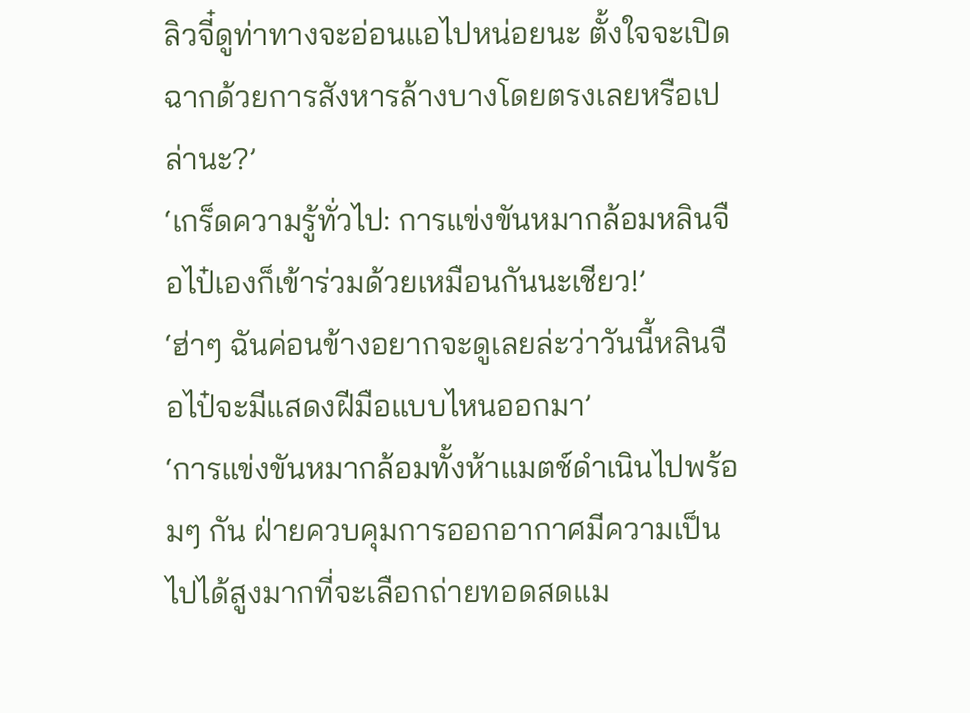ลิวจี๋ดูท่าทางจะอ่อนแอไปหน่อยนะ ตั้งใจจะเปิดฉากด้วยการสังหารล้างบางโดยตรงเลยหรือเปล่านะ?’
‘เกร็ดความรู้ทั่วไป: การแข่งขันหมากล้อมหลินจือไป๋เองก็เข้าร่วมด้วยเหมือนกันนะเชียว!’
‘ฮ่าๆ ฉันค่อนข้างอยากจะดูเลยล่ะว่าวันนี้หลินจือไป๋จะมีแสดงฝีมือแบบไหนออกมา’
‘การแข่งขันหมากล้อมทั้งห้าแมตช์ดำเนินไปพร้อมๆ กัน ฝ่ายควบคุมการออกอากาศมีความเป็นไปได้สูงมากที่จะเลือกถ่ายทอดสดแม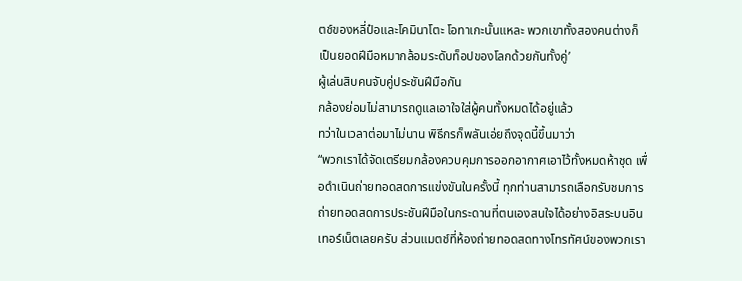ตช์ของหลี่ป๋อและโคมินาโตะ โอทาเกะนั้นแหละ พวกเขาทั้งสองคนต่างก็เป็นยอดฝีมือหมากล้อมระดับท็อปของโลกด้วยกันทั้งคู่’
ผู้เล่นสิบคนจับคู่ประชันฝีมือกัน
กล้องย่อมไม่สามารถดูแลเอาใจใส่ผู้คนทั้งหมดได้อยู่แล้ว
ทว่าในเวลาต่อมาไม่นาน พิธีกรก็พลันเอ่ยถึงจุดนี้ขึ้นมาว่า
“พวกเราได้จัดเตรียมกล้องควบคุมการออกอากาศเอาไว้ทั้งหมดห้าชุด เพื่อดำเนินถ่ายทอดสดการแข่งขันในครั้งนี้ ทุกท่านสามารถเลือกรับชมการถ่ายทอดสดการประชันฝีมือในกระดานที่ตนเองสนใจได้อย่างอิสระบนอินเทอร์เน็ตเลยครับ ส่วนแมตช์ที่ห้องถ่ายทอดสดทางโทรทัศน์ของพวกเรา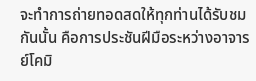จะทำการถ่ายทอดสดให้ทุกท่านได้รับชมกันนั้น คือการประชันฝีมือระหว่างอาจารย์โคมิ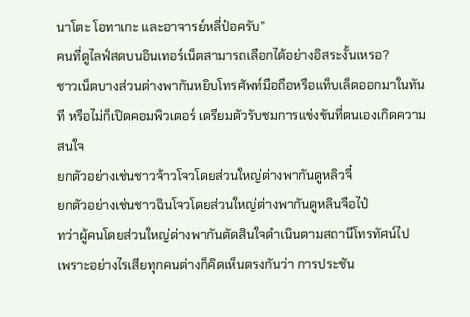นาโตะ โอทาเกะ และอาจารย์หลี่ป๋อครับ”
คนที่ดูไลฟ์สดบนอินเทอร์เน็ตสามารถเลือกได้อย่างอิสระงั้นเหรอ?
ชาวเน็ตบางส่วนต่างพากันหยิบโทรศัพท์มือถือหรือแท็บเล็ตออกมาในทันที หรือไม่ก็เปิดคอมพิวเตอร์ เตรียมตัวรับชมการแข่งขันที่ตนเองเกิดความสนใจ
ยกตัวอย่างเช่นชาวจ้าวโจวโดยส่วนใหญ่ต่างพากันดูหลิวจี๋
ยกตัวอย่างเช่นชาวฉินโจวโดยส่วนใหญ่ต่างพากันดูหลินจือไป๋
ทว่าผู้คนโดยส่วนใหญ่ต่างพากันตัดสินใจดำเนินตามสถานีโทรทัศน์ไป
เพราะอย่างไรเสียทุกคนต่างก็คิดเห็นตรงกันว่า การประชัน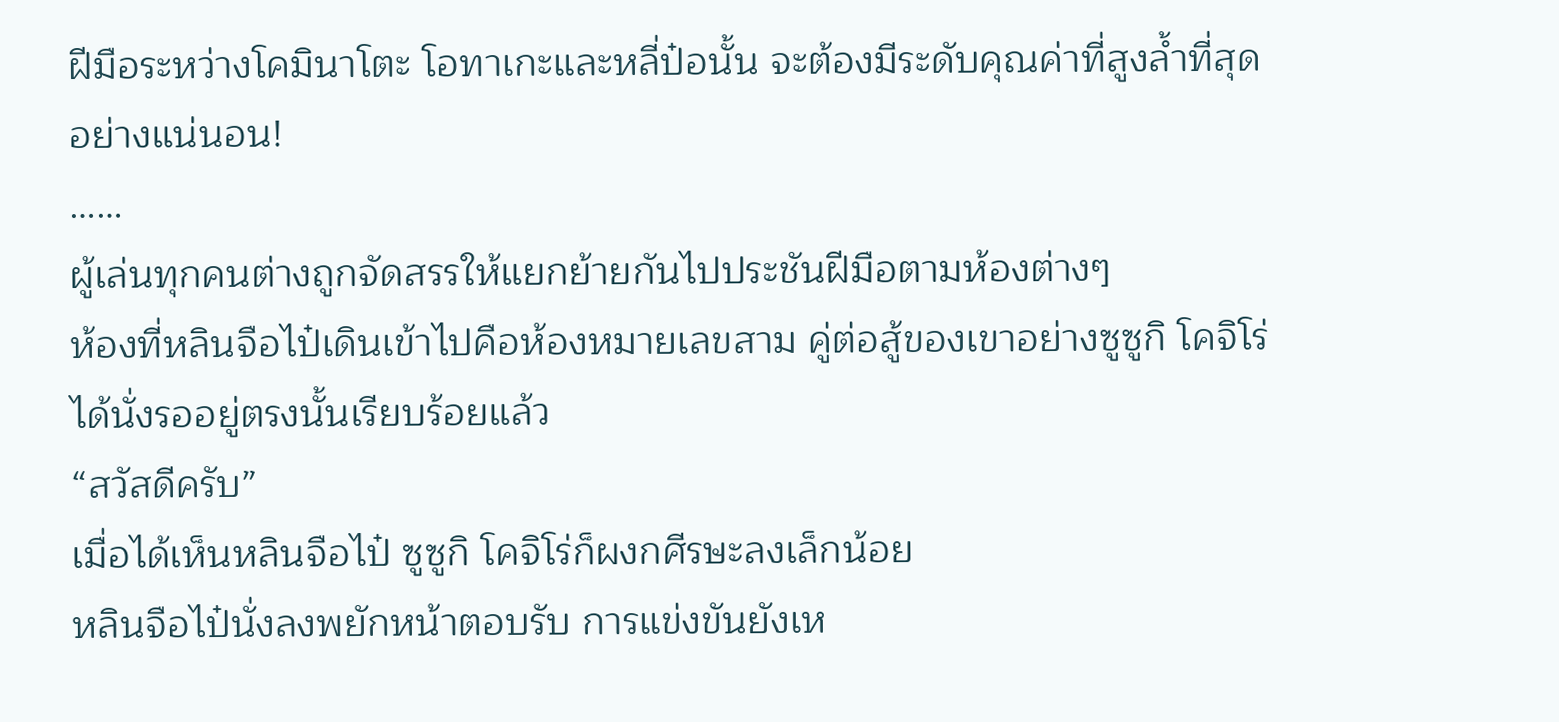ฝีมือระหว่างโคมินาโตะ โอทาเกะและหลี่ป๋อนั้น จะต้องมีระดับคุณค่าที่สูงล้ำที่สุดอย่างแน่นอน!
……
ผู้เล่นทุกคนต่างถูกจัดสรรให้แยกย้ายกันไปประชันฝีมือตามห้องต่างๆ
ห้องที่หลินจือไป๋เดินเข้าไปคือห้องหมายเลขสาม คู่ต่อสู้ของเขาอย่างซูซูกิ โคจิโร่ได้นั่งรออยู่ตรงนั้นเรียบร้อยแล้ว
“สวัสดีครับ”
เมื่อได้เห็นหลินจือไป๋ ซูซูกิ โคจิโร่ก็ผงกศีรษะลงเล็กน้อย
หลินจือไป๋นั่งลงพยักหน้าตอบรับ การแข่งขันยังเห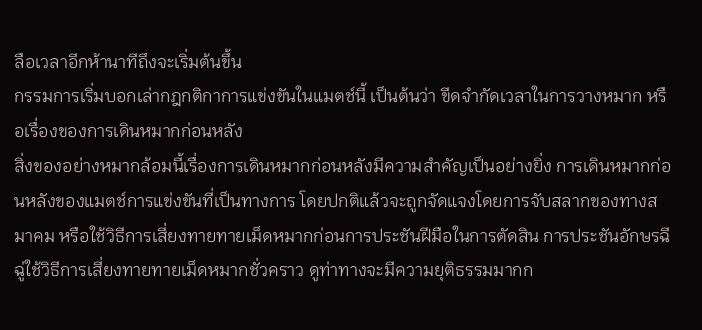ลือเวลาอีกห้านาทีถึงจะเริ่มต้นขึ้น
กรรมการเริ่มบอกเล่ากฎกติกาการแข่งขันในแมตช์นี้ เป็นต้นว่า ขีดจำกัดเวลาในการวางหมาก หรือเรื่องของการเดินหมากก่อนหลัง
สิ่งของอย่างหมากล้อมนี้เรื่องการเดินหมากก่อนหลังมีความสำคัญเป็นอย่างยิ่ง การเดินหมากก่อนหลังของแมตช์การแข่งขันที่เป็นทางการ โดยปกติแล้วจะถูกจัดแจงโดยการจับสลากของทางสมาคม หรือใช้วิธีการเสี่ยงทายทายเม็ดหมากก่อนการประชันฝีมือในการตัดสิน การประชันอักษรฉีฉู่ใช้วิธีการเสี่ยงทายทายเม็ดหมากชั่วคราว ดูท่าทางจะมีความยุติธรรมมากก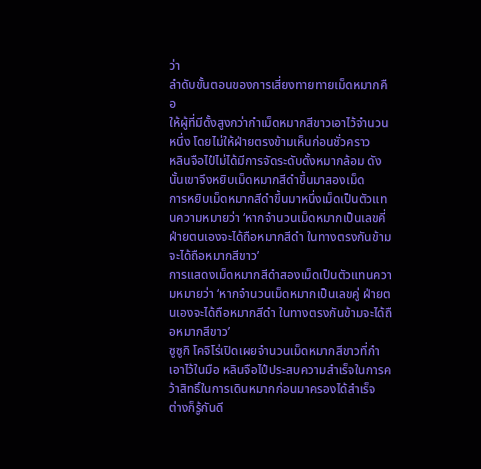ว่า
ลำดับขั้นตอนของการเสี่ยงทายทายเม็ดหมากคือ
ให้ผู้ที่มีดั้งสูงกว่ากำเม็ดหมากสีขาวเอาไว้จำนวนหนึ่ง โดยไม่ให้ฝ่ายตรงข้ามเห็นก่อนชั่วคราว
หลินจือไป๋ไม่ได้มีการจัดระดับดั้งหมากล้อม ดังนั้นเขาจึงหยิบเม็ดหมากสีดำขึ้นมาสองเม็ด
การหยิบเม็ดหมากสีดำขึ้นมาหนึ่งเม็ดเป็นตัวแทนความหมายว่า ‘หากจำนวนเม็ดหมากเป็นเลขคี่ ฝ่ายตนเองจะได้ถือหมากสีดำ ในทางตรงกันข้ามจะได้ถือหมากสีขาว’
การแสดงเม็ดหมากสีดำสองเม็ดเป็นตัวแทนความหมายว่า ‘หากจำนวนเม็ดหมากเป็นเลขคู่ ฝ่ายตนเองจะได้ถือหมากสีดำ ในทางตรงกันข้ามจะได้ถือหมากสีขาว’
ซูซูกิ โคจิโร่เปิดเผยจำนวนเม็ดหมากสีขาวที่กำเอาไว้ในมือ หลินจือไป๋ประสบความสำเร็จในการคว้าสิทธิ์ในการเดินหมากก่อนมาครองได้สำเร็จ
ต่างก็รู้กันดี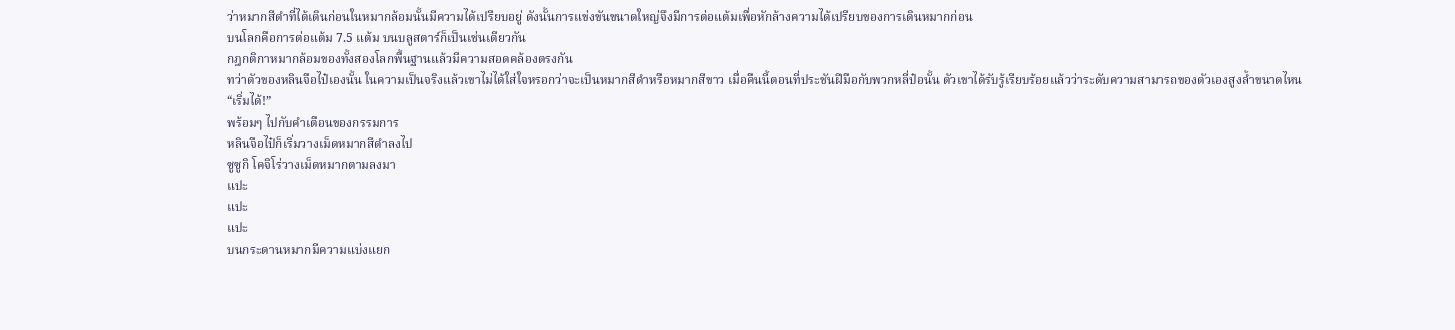ว่าหมากสีดำที่ได้เดินก่อนในหมากล้อมนั้นมีความได้เปรียบอยู่ ดังนั้นการแข่งขันขนาดใหญ่จึงมีการต่อแต้มเพื่อหักล้างความได้เปรียบของการเดินหมากก่อน
บนโลกคือการต่อแต้ม 7.5 แต้ม บนบลูสตาร์ก็เป็นเช่นเดียวกัน
กฎกติกาหมากล้อมของทั้งสองโลกพื้นฐานแล้วมีความสอดคล้องตรงกัน
ทว่าตัวของหลินจือไป๋เองนั้น ในความเป็นจริงแล้วเขาไม่ได้ใส่ใจหรอกว่าจะเป็นหมากสีดำหรือหมากสีขาว เมื่อคืนนี้ตอนที่ประชันฝีมือกับพวกหลี่ป๋อนั้น ตัวเขาได้รับรู้เรียบร้อยแล้วว่าระดับความสามารถของตัวเองสูงล้ำขนาดไหน
“เริ่มได้!”
พร้อมๆ ไปกับคำเตือนของกรรมการ
หลินจือไป๋ก็เริ่มวางเม็ดหมากสีดำลงไป
ซูซูกิ โคจิโร่วางเม็ดหมากตามลงมา
แปะ
แปะ
แปะ
บนกระดานหมากมีความแบ่งแยก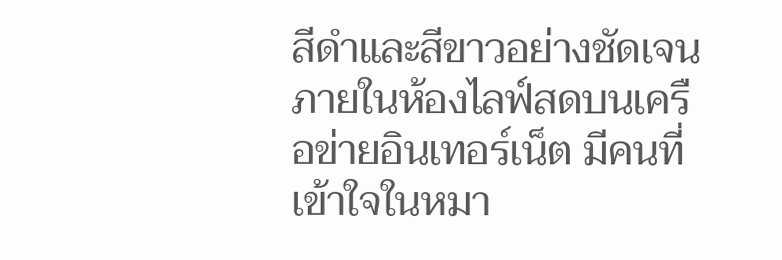สีดำและสีขาวอย่างชัดเจน
ภายในห้องไลฟ์สดบนเครือข่ายอินเทอร์เน็ต มีคนที่เข้าใจในหมา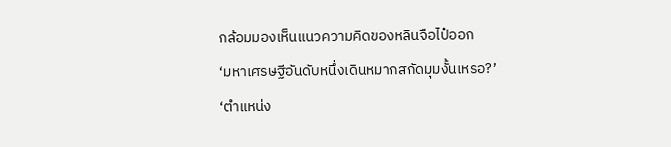กล้อมมองเห็นแนวความคิดของหลินจือไป๋ออก
‘มหาเศรษฐีอันดับหนึ่งเดินหมากสกัดมุมงั้นเหรอ?’
‘ตำแหน่ง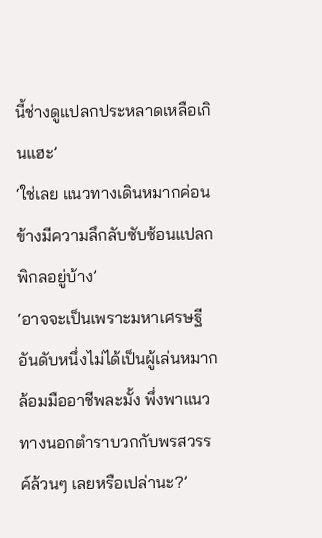นี้ช่างดูแปลกประหลาดเหลือเกินแฮะ’
‘ใช่เลย แนวทางเดินหมากค่อนข้างมีความลึกลับซับซ้อนแปลกพิกลอยู่บ้าง’
‘อาจจะเป็นเพราะมหาเศรษฐีอันดับหนึ่งไม่ได้เป็นผู้เล่นหมากล้อมมืออาชีพละมั้ง พึ่งพาแนวทางนอกตำราบวกกับพรสวรรค์ล้วนๆ เลยหรือเปล่านะ?’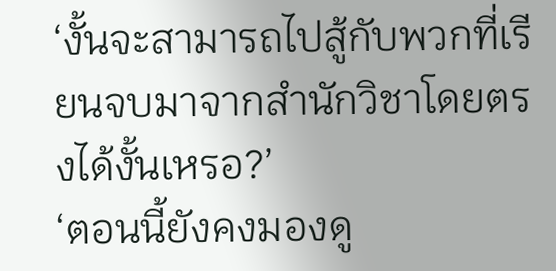‘งั้นจะสามารถไปสู้กับพวกที่เรียนจบมาจากสำนักวิชาโดยตรงได้งั้นเหรอ?’
‘ตอนนี้ยังคงมองดู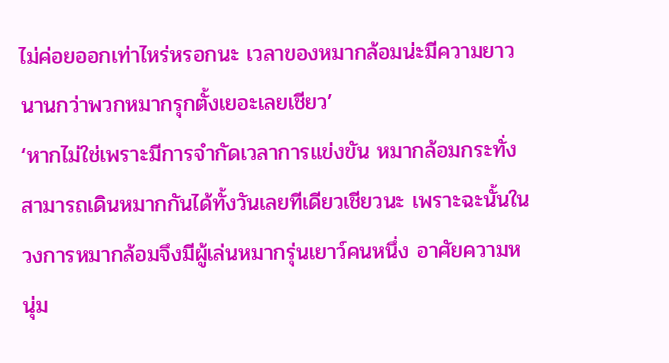ไม่ค่อยออกเท่าไหร่หรอกนะ เวลาของหมากล้อมน่ะมีความยาวนานกว่าพวกหมากรุกตั้งเยอะเลยเชียว’
‘หากไม่ใช่เพราะมีการจำกัดเวลาการแข่งขัน หมากล้อมกระทั่งสามารถเดินหมากกันได้ทั้งวันเลยทีเดียวเชียวนะ เพราะฉะนั้นในวงการหมากล้อมจึงมีผู้เล่นหมากรุ่นเยาว์คนหนึ่ง อาศัยความหนุ่ม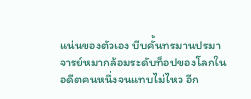แน่นของตัวเอง บีบคั้นทรมานปรมาจารย์หมากล้อมระดับท็อปของโลกในอดีตคนหนึ่งจนแทบไม่ไหว อีก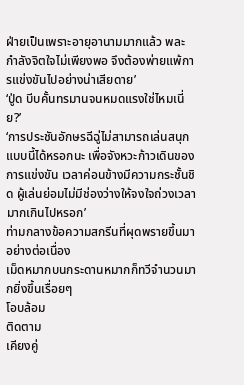ฝ่ายเป็นเพราะอายุอานามมากแล้ว พละกำลังจิตใจไม่เพียงพอ จึงต้องพ่ายแพ้การแข่งขันไปอย่างน่าเสียดาย’
‘ปู่ด บีบคั้นทรมานจนหมดแรงใช่ไหมเนี่ย?’
‘การประชันอักษรฉีฉู่ไม่สามารถเล่นสนุกแบบนี้ได้หรอกนะ เพื่อจังหวะก้าวเดินของการแข่งขัน เวลาค่อนข้างมีความกระชั้นชิด ผู้เล่นย่อมไม่มีช่องว่างให้จงใจถ่วงเวลามากเกินไปหรอก’
ท่ามกลางข้อความสกรีนที่ผุดพรายขึ้นมาอย่างต่อเนื่อง
เม็ดหมากบนกระดานหมากก็ทวีจำนวนมากยิ่งขึ้นเรื่อยๆ
โอบล้อม
ติดตาม
เคียงคู่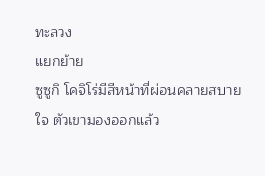ทะลวง
แยกย้าย
ซูซูกิ โคจิโร่มีสีหน้าที่ผ่อนคลายสบายใจ ตัวเขามองออกแล้ว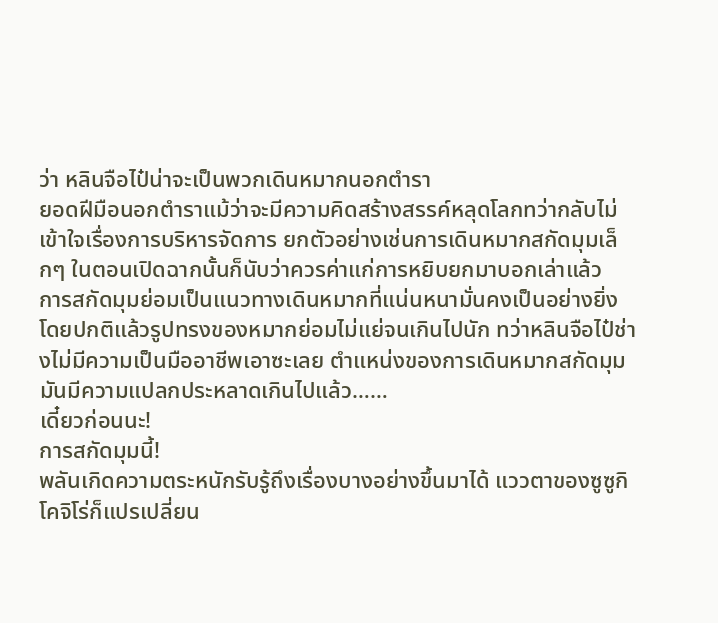ว่า หลินจือไป๋น่าจะเป็นพวกเดินหมากนอกตำรา
ยอดฝีมือนอกตำราแม้ว่าจะมีความคิดสร้างสรรค์หลุดโลกทว่ากลับไม่เข้าใจเรื่องการบริหารจัดการ ยกตัวอย่างเช่นการเดินหมากสกัดมุมเล็กๆ ในตอนเปิดฉากนั้นก็นับว่าควรค่าแก่การหยิบยกมาบอกเล่าแล้ว
การสกัดมุมย่อมเป็นแนวทางเดินหมากที่แน่นหนามั่นคงเป็นอย่างยิ่ง โดยปกติแล้วรูปทรงของหมากย่อมไม่แย่จนเกินไปนัก ทว่าหลินจือไป๋ช่างไม่มีความเป็นมืออาชีพเอาซะเลย ตำแหน่งของการเดินหมากสกัดมุมมันมีความแปลกประหลาดเกินไปแล้ว……
เดี๋ยวก่อนนะ!
การสกัดมุมนี้!
พลันเกิดความตระหนักรับรู้ถึงเรื่องบางอย่างขึ้นมาได้ แววตาของซูซูกิ โคจิโร่ก็แปรเปลี่ยน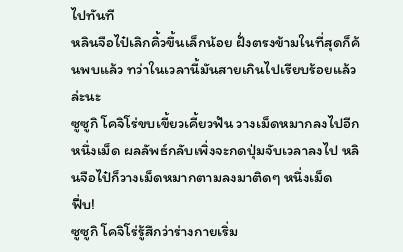ไปทันที
หลินจือไป๋เลิกคิ้วขึ้นเล็กน้อย ฝั่งตรงข้ามในที่สุดก็ค้นพบแล้ว ทว่าในเวลานี้มันสายเกินไปเรียบร้อยแล้วล่ะนะ
ซูซูกิ โคจิโร่ขบเขี้ยวเคี้ยวฟัน วางเม็ดหมากลงไปอีกหนึ่งเม็ด ผลลัพธ์กลับเพิ่งจะกดปุ่มจับเวลาลงไป หลินจือไป๋ก็วางเม็ดหมากตามลงมาติดๆ หนึ่งเม็ด
ฟึ่บ!
ซูซูกิ โคจิโร่รู้สึกว่าร่างกายเริ่ม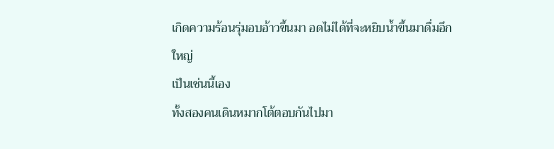เกิดความร้อนรุ่มอบอ้าวขึ้นมา อดไม่ได้ที่จะหยิบน้ำขึ้นมาดื่มอึกใหญ่
เป็นเช่นนี้เอง
ทั้งสองคนเดินหมากโต้ตอบกันไปมา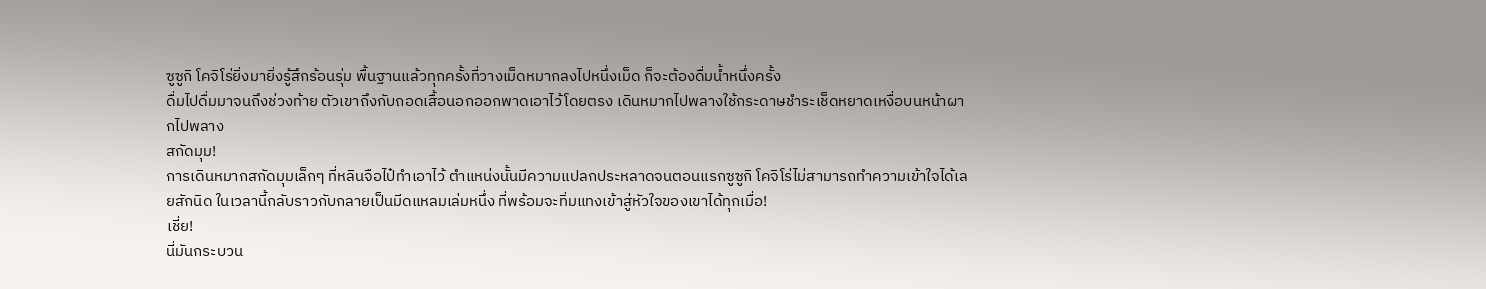ซูซูกิ โคจิโร่ยิ่งมายิ่งรู้สึกร้อนรุ่ม พื้นฐานแล้วทุกครั้งที่วางเม็ดหมากลงไปหนึ่งเม็ด ก็จะต้องดื่มน้ำหนึ่งครั้ง
ดื่มไปดื่มมาจนถึงช่วงท้าย ตัวเขาถึงกับถอดเสื้อนอกออกพาดเอาไว้โดยตรง เดินหมากไปพลางใช้กระดาษชำระเช็ดหยาดเหงื่อบนหน้าผากไปพลาง
สกัดมุม!
การเดินหมากสกัดมุมเล็กๆ ที่หลินจือไป๋ทำเอาไว้ ตำแหน่งนั้นมีความแปลกประหลาดจนตอนแรกซูซูกิ โคจิโร่ไม่สามารถทำความเข้าใจได้เลยสักนิด ในเวลานี้กลับราวกับกลายเป็นมีดแหลมเล่มหนึ่ง ที่พร้อมจะทิ่มแทงเข้าสู่หัวใจของเขาได้ทุกเมื่อ!
เชี่ย!
นี่มันกระบวน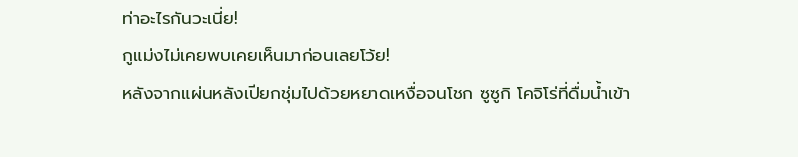ท่าอะไรกันวะเนี่ย!
กูแม่งไม่เคยพบเคยเห็นมาก่อนเลยโว้ย!
หลังจากแผ่นหลังเปียกชุ่มไปด้วยหยาดเหงื่อจนโชก ซูซูกิ โคจิโร่ที่ดื่มน้ำเข้า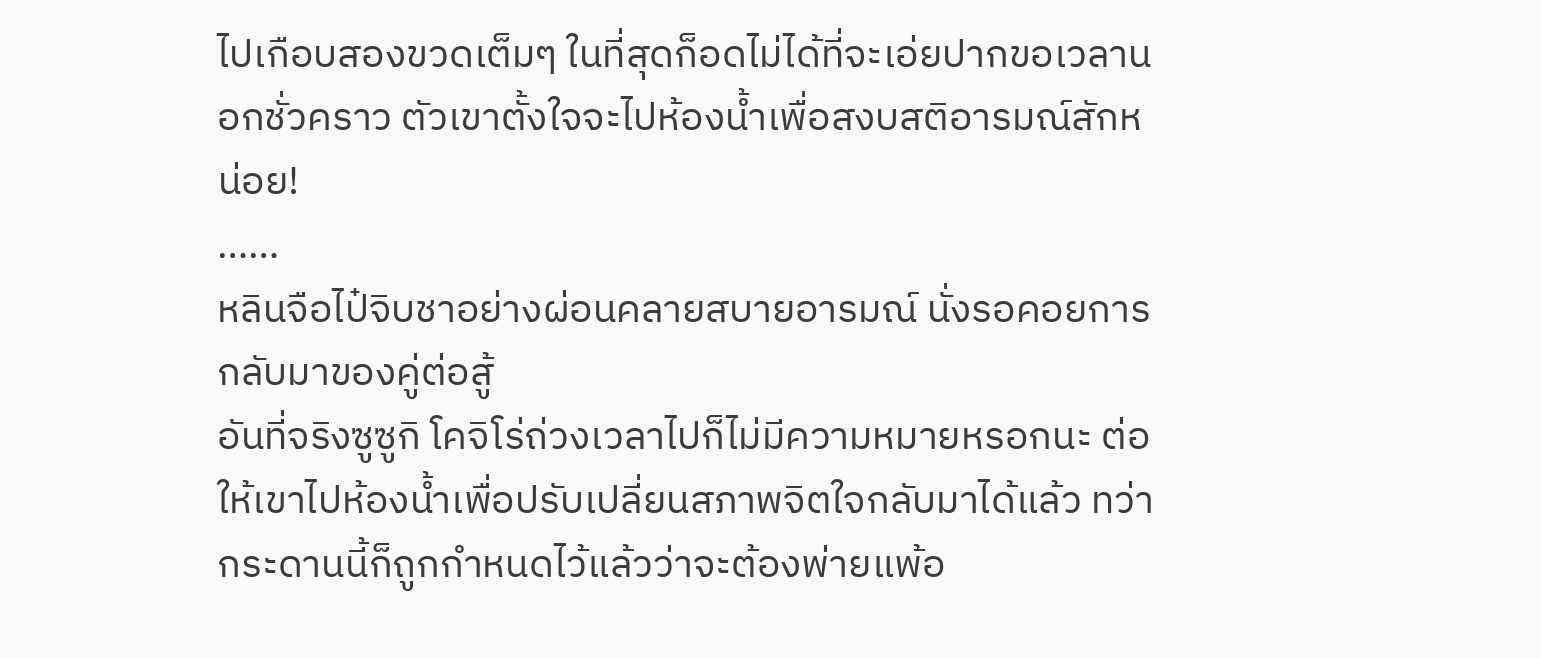ไปเกือบสองขวดเต็มๆ ในที่สุดก็อดไม่ได้ที่จะเอ่ยปากขอเวลานอกชั่วคราว ตัวเขาตั้งใจจะไปห้องน้ำเพื่อสงบสติอารมณ์สักหน่อย!
……
หลินจือไป๋จิบชาอย่างผ่อนคลายสบายอารมณ์ นั่งรอคอยการกลับมาของคู่ต่อสู้
อันที่จริงซูซูกิ โคจิโร่ถ่วงเวลาไปก็ไม่มีความหมายหรอกนะ ต่อให้เขาไปห้องน้ำเพื่อปรับเปลี่ยนสภาพจิตใจกลับมาได้แล้ว ทว่ากระดานนี้ก็ถูกกำหนดไว้แล้วว่าจะต้องพ่ายแพ้อ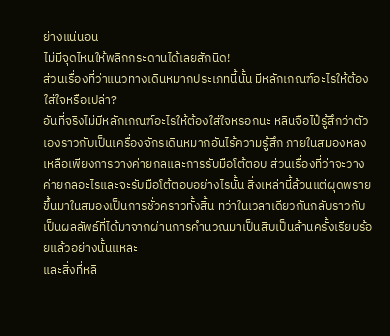ย่างแน่นอน
ไม่มีจุดไหนให้พลิกกระดานได้เลยสักนิด!
ส่วนเรื่องที่ว่าแนวทางเดินหมากประเภทนี้นั้น มีหลักเกณฑ์อะไรให้ต้องใส่ใจหรือเปล่า?
อันที่จริงไม่มีหลักเกณฑ์อะไรให้ต้องใส่ใจหรอกนะ หลินจือไป๋รู้สึกว่าตัวเองราวกับเป็นเครื่องจักรเดินหมากอันไร้ความรู้สึก ภายในสมองหลงเหลือเพียงการวางค่ายกลและการรับมือโต้ตอบ ส่วนเรื่องที่ว่าจะวางค่ายกลอะไรและจะรับมือโต้ตอบอย่างไรนั้น สิ่งเหล่านี้ล้วนแต่ผุดพรายขึ้นมาในสมองเป็นการชั่วคราวทั้งสิ้น ทว่าในเวลาเดียวกันกลับราวกับเป็นผลลัพธ์ที่ได้มาจากผ่านการคำนวณมาเป็นสิบเป็นล้านครั้งเรียบร้อยแล้วอย่างนั้นแหละ
และสิ่งที่หลิ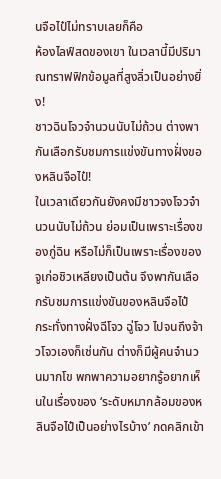นจือไป๋ไม่ทราบเลยก็คือ
ห้องไลฟ์สดของเขา ในเวลานี้มีปริมาณทราฟฟิกข้อมูลที่สูงลิ่วเป็นอย่างยิ่ง!
ชาวฉินโจวจำนวนนับไม่ถ้วน ต่างพากันเลือกรับชมการแข่งขันทางฝั่งของหลินจือไป๋!
ในเวลาเดียวกันยังคงมีชาวจงโจวจำนวนนับไม่ถ้วน ย่อมเป็นเพราะเรื่องของกู่ฉิน หรือไม่ก็เป็นเพราะเรื่องของจูเก่อชิวเหลียงเป็นต้น จึงพากันเลือกรับชมการแข่งขันของหลินจือไป๋
กระทั่งทางฝั่งฉีโจว ฉู่โจว ไปจนถึงจ้าวโจวเองก็เช่นกัน ต่างก็มีผู้คนจำนวนมากโข พกพาความอยากรู้อยากเห็นในเรื่องของ ‘ระดับหมากล้อมของหลินจือไป๋เป็นอย่างไรบ้าง’ กดคลิกเข้า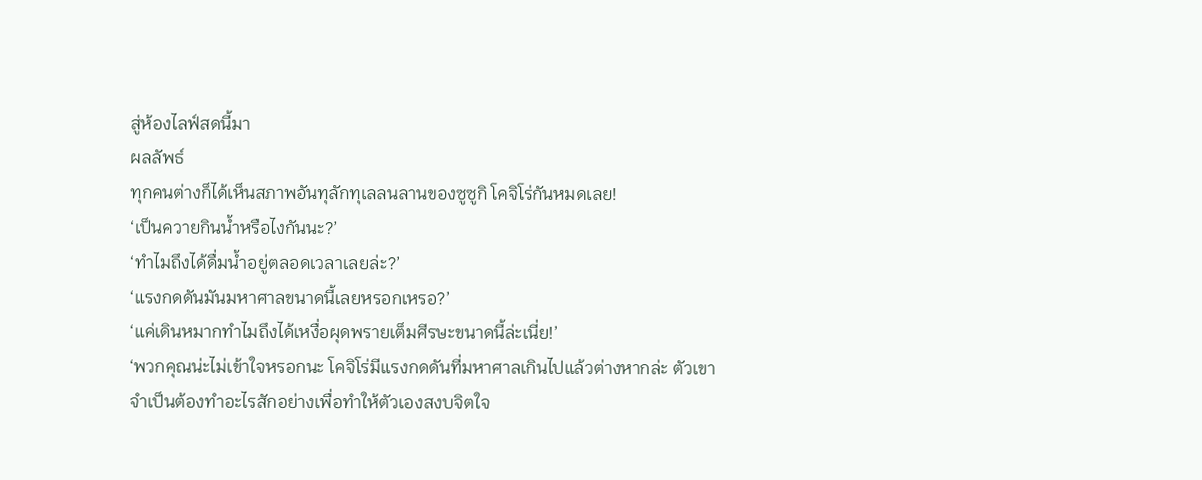สู่ห้องไลฟ์สดนี้มา
ผลลัพธ์
ทุกคนต่างก็ได้เห็นสภาพอันทุลักทุเลลนลานของซูซูกิ โคจิโร่กันหมดเลย!
‘เป็นควายกินน้ำหรือไงกันนะ?’
‘ทำไมถึงได้ดื่มน้ำอยู่ตลอดเวลาเลยล่ะ?’
‘แรงกดดันมันมหาศาลขนาดนี้เลยหรอกเหรอ?’
‘แค่เดินหมากทำไมถึงได้เหงื่อผุดพรายเต็มศีรษะขนาดนี้ล่ะเนี่ย!’
‘พวกคุณน่ะไม่เข้าใจหรอกนะ โคจิโร่มีแรงกดดันที่มหาศาลเกินไปแล้วต่างหากล่ะ ตัวเขาจำเป็นต้องทำอะไรสักอย่างเพื่อทำให้ตัวเองสงบจิตใจ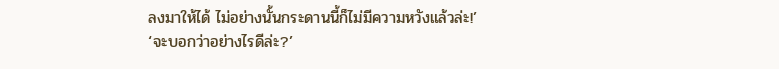ลงมาให้ได้ ไม่อย่างนั้นกระดานนี้ก็ไม่มีความหวังแล้วล่ะ!’
‘จะบอกว่าอย่างไรดีล่ะ?’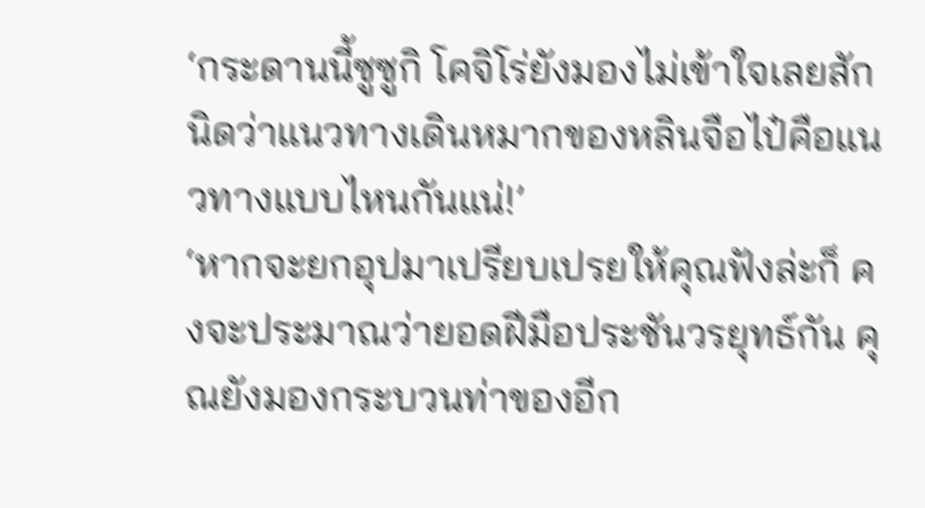‘กระดานนี้ซูซูกิ โคจิโร่ยังมองไม่เข้าใจเลยสักนิดว่าแนวทางเดินหมากของหลินจือไป๋คือแนวทางแบบไหนกันแน่!’
‘หากจะยกอุปมาเปรียบเปรยให้คุณฟังล่ะก็ คงจะประมาณว่ายอดฝีมือประชันวรยุทธ์กัน คุณยังมองกระบวนท่าของอีก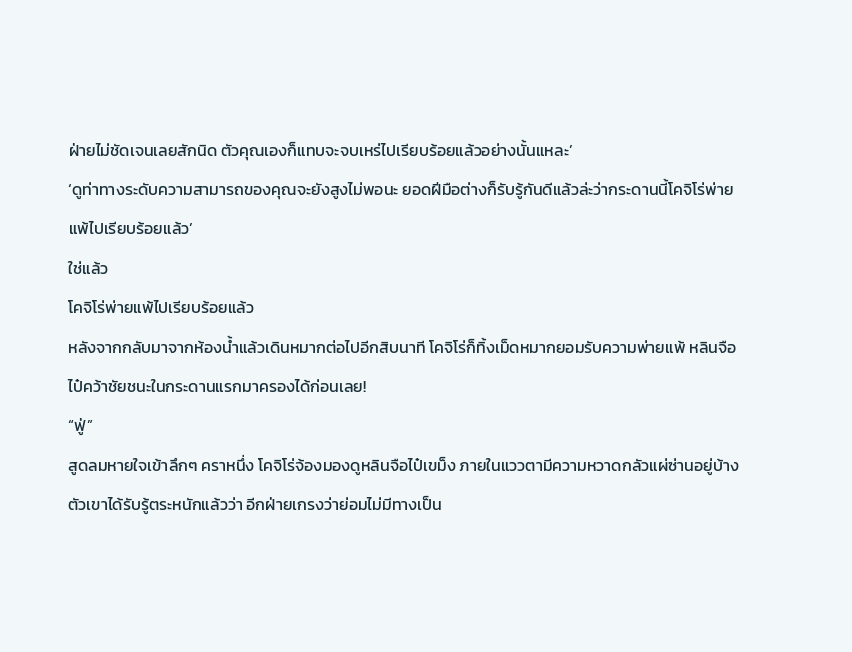ฝ่ายไม่ชัดเจนเลยสักนิด ตัวคุณเองก็แทบจะจบเหร่ไปเรียบร้อยแล้วอย่างนั้นแหละ’
‘ดูท่าทางระดับความสามารถของคุณจะยังสูงไม่พอนะ ยอดฝีมือต่างก็รับรู้กันดีแล้วล่ะว่ากระดานนี้โคจิโร่พ่ายแพ้ไปเรียบร้อยแล้ว’
ใช่แล้ว
โคจิโร่พ่ายแพ้ไปเรียบร้อยแล้ว
หลังจากกลับมาจากห้องน้ำแล้วเดินหมากต่อไปอีกสิบนาที โคจิโร่ก็ทิ้งเม็ดหมากยอมรับความพ่ายแพ้ หลินจือไป๋คว้าชัยชนะในกระดานแรกมาครองได้ก่อนเลย!
“ฟู่”
สูดลมหายใจเข้าลึกๆ คราหนึ่ง โคจิโร่จ้องมองดูหลินจือไป๋เขม็ง ภายในแววตามีความหวาดกลัวแผ่ซ่านอยู่บ้าง ตัวเขาได้รับรู้ตระหนักแล้วว่า อีกฝ่ายเกรงว่าย่อมไม่มีทางเป็น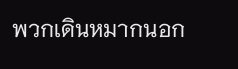พวกเดินหมากนอก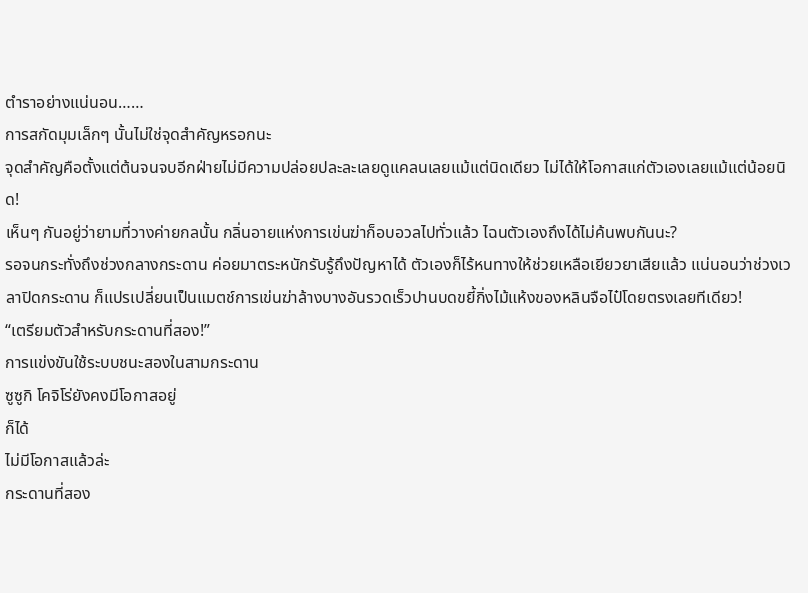ตำราอย่างแน่นอน……
การสกัดมุมเล็กๆ นั้นไม่ใช่จุดสำคัญหรอกนะ
จุดสำคัญคือตั้งแต่ต้นจนจบอีกฝ่ายไม่มีความปล่อยปละละเลยดูแคลนเลยแม้แต่นิดเดียว ไม่ได้ให้โอกาสแก่ตัวเองเลยแม้แต่น้อยนิด!
เห็นๆ กันอยู่ว่ายามที่วางค่ายกลนั้น กลิ่นอายแห่งการเข่นฆ่าก็อบอวลไปทั่วแล้ว ไฉนตัวเองถึงได้ไม่ค้นพบกันนะ?
รอจนกระทั่งถึงช่วงกลางกระดาน ค่อยมาตระหนักรับรู้ถึงปัญหาได้ ตัวเองก็ไร้หนทางให้ช่วยเหลือเยียวยาเสียแล้ว แน่นอนว่าช่วงเวลาปิดกระดาน ก็แปรเปลี่ยนเป็นแมตช์การเข่นฆ่าล้างบางอันรวดเร็วปานบดขยี้กิ่งไม้แห้งของหลินจือไป๋โดยตรงเลยทีเดียว!
“เตรียมตัวสำหรับกระดานที่สอง!”
การแข่งขันใช้ระบบชนะสองในสามกระดาน
ซูซูกิ โคจิโร่ยังคงมีโอกาสอยู่
ก็ได้
ไม่มีโอกาสแล้วล่ะ
กระดานที่สอง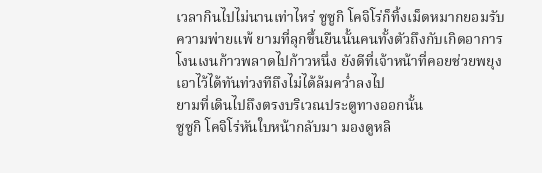เวลากินไปไม่นานเท่าไหร่ ซูซูกิ โคจิโร่ก็ทิ้งเม็ดหมากยอมรับความพ่ายแพ้ ยามที่ลุกขึ้นยืนนั้นคนทั้งตัวถึงกับเกิดอาการโงนเงนก้าวพลาดไปก้าวหนึ่ง ยังดีที่เจ้าหน้าที่คอยช่วยพยุงเอาไว้ได้ทันท่วงทีถึงไม่ได้ล้มคว่ำลงไป
ยามที่เดินไปถึงตรงบริเวณประตูทางออกนั้น
ซูซูกิ โคจิโร่หันใบหน้ากลับมา มองดูหลิ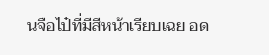นจือไป๋ที่มีสีหน้าเรียบเฉย อด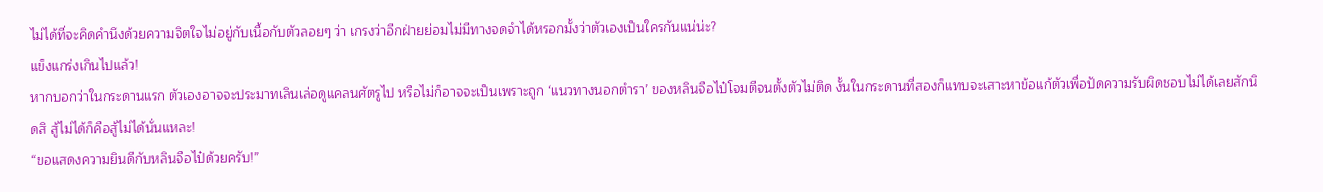ไม่ได้ที่จะคิดคำนึงด้วยความจิตใจไม่อยู่กับเนื้อกับตัวลอยๆ ว่า เกรงว่าอีกฝ่ายย่อมไม่มีทางจดจำได้หรอกมั้งว่าตัวเองเป็นใครกันแน่น่ะ?
แข็งแกร่งเกินไปแล้ว!
หากบอกว่าในกระดานแรก ตัวเองอาจจะประมาทเลินเล่อดูแคลนศัตรูไป หรือไม่ก็อาจจะเป็นเพราะถูก ‘แนวทางนอกตำรา’ ของหลินจือไป๋โจมตีจนตั้งตัวไม่ติด งั้นในกระดานที่สองก็แทบจะเสาะหาข้อแก้ตัวเพื่อปัดความรับผิดชอบไม่ได้เลยสักนิดสิ สู้ไม่ได้ก็คือสู้ไม่ได้นั่นแหละ!
“ขอแสดงความยินดีกับหลินจือไป๋ด้วยครับ!”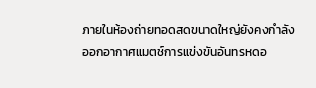ภายในห้องถ่ายทอดสดขนาดใหญ่ยังคงกำลังออกอากาศแมตช์การแข่งขันอันทรหดอ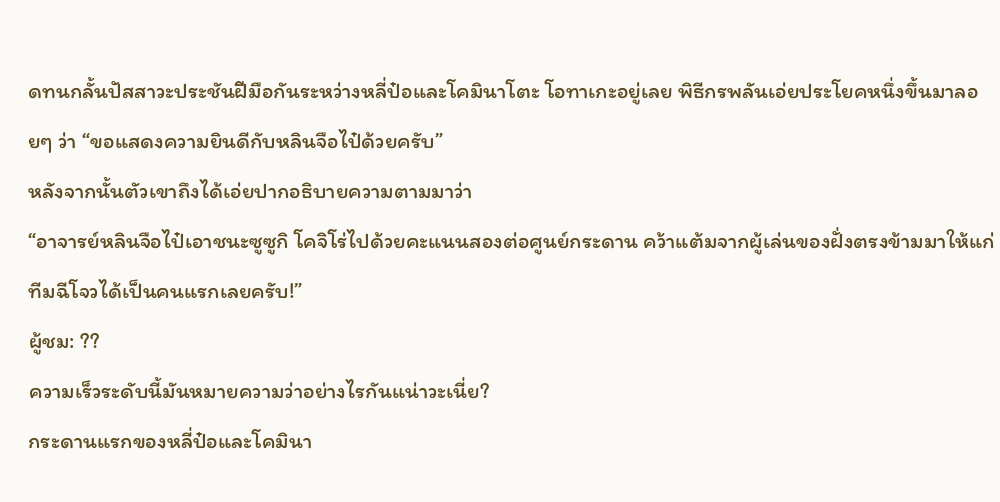ดทนกลั้นปัสสาวะประชันฝีมือกันระหว่างหลี่ป๋อและโคมินาโตะ โอทาเกะอยู่เลย พิธีกรพลันเอ่ยประโยคหนึ่งขึ้นมาลอยๆ ว่า “ขอแสดงความยินดีกับหลินจือไป๋ด้วยครับ”
หลังจากนั้นตัวเขาถึงได้เอ่ยปากอธิบายความตามมาว่า
“อาจารย์หลินจือไป๋เอาชนะซูซูกิ โคจิโร่ไปด้วยคะแนนสองต่อศูนย์กระดาน คว้าแต้มจากผู้เล่นของฝั่งตรงข้ามมาให้แก่ทีมฉีโจวได้เป็นคนแรกเลยครับ!”
ผู้ชม: ??
ความเร็วระดับนี้มันหมายความว่าอย่างไรกันแน่าวะเนี่ย?
กระดานแรกของหลี่ป๋อและโคมินา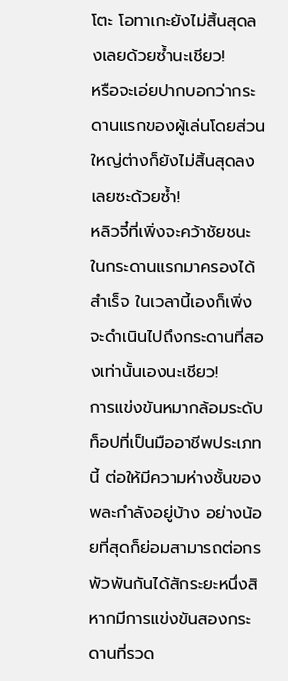โตะ โอทาเกะยังไม่สิ้นสุดลงเลยด้วยซ้ำนะเชียว!
หรือจะเอ่ยปากบอกว่ากระดานแรกของผู้เล่นโดยส่วนใหญ่ต่างก็ยังไม่สิ้นสุดลงเลยซะด้วยซ้ำ!
หลิวจี๋ที่เพิ่งจะคว้าชัยชนะในกระดานแรกมาครองได้สำเร็จ ในเวลานี้เองก็เพิ่งจะดำเนินไปถึงกระดานที่สองเท่านั้นเองนะเชียว!
การแข่งขันหมากล้อมระดับท็อปที่เป็นมืออาชีพประเภทนี้ ต่อให้มีความห่างชั้นของพละกำลังอยู่บ้าง อย่างน้อยที่สุดก็ย่อมสามารถต่อกรพัวพันกันได้สักระยะหนึ่งสิ หากมีการแข่งขันสองกระดานที่รวด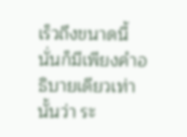เร็วถึงขนาดนี้ นั่นก็มีเพียงคำอธิบายเดียวเท่านั้นว่า ระ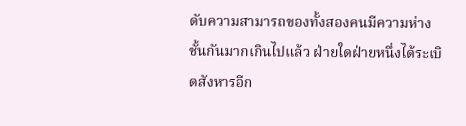ดับความสามารถของทั้งสองคนมีความห่างชั้นกันมากเกินไปแล้ว ฝ่ายใดฝ่ายหนึ่งได้ระเบิดสังหารอีก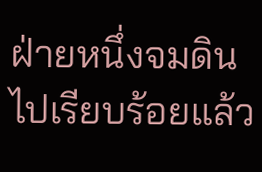ฝ่ายหนึ่งจมดินไปเรียบร้อยแล้ว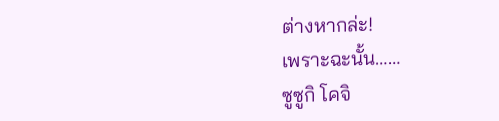ต่างหากล่ะ!
เพราะฉะนั้น……
ซูซูกิ โคจิ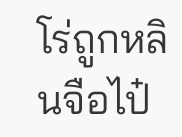โร่ถูกหลินจือไป๋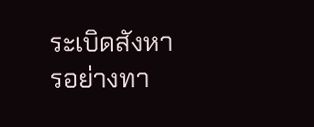ระเบิดสังหารอย่างทา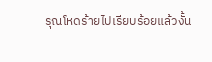รุณโหดร้ายไปเรียบร้อยแล้วงั้น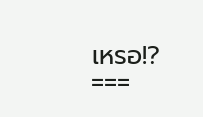เหรอ!?
===